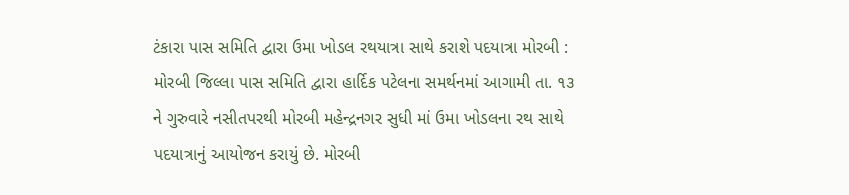ટંકારા પાસ સમિતિ દ્વારા ઉમા ખોડલ રથયાત્રા સાથે કરાશે પદયાત્રા મોરબી : મોરબી જિલ્લા પાસ સમિતિ દ્વારા હાર્દિક પટેલના સમર્થનમાં આગામી તા. ૧૩ ને ગુરુવારે નસીતપરથી મોરબી મહેન્દ્રનગર સુધી માં ઉમા ખોડલના રથ સાથે પદયાત્રાનું આયોજન કરાયું છે. મોરબી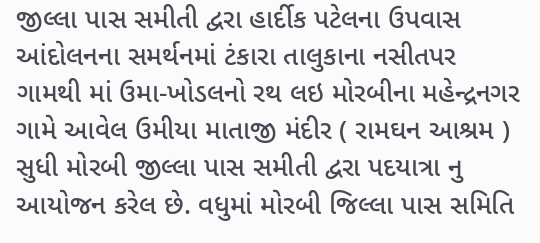જીલ્લા પાસ સમીતી દ્વરા હાર્દીક પટેલના ઉપવાસ આંદોલનના સમર્થનમાં ટંકારા તાલુકાના નસીતપર ગામથી માં ઉમા-ખોડલનો રથ લઇ મોરબીના મહેન્દ્રનગર ગામે આવેલ ઉમીયા માતાજી મંદીર ( રામઘન આશ્રમ ) સુધી મોરબી જીલ્લા પાસ સમીતી દ્વરા પદયાત્રા નુ આયોજન કરેલ છે. વધુમાં મોરબી જિલ્લા પાસ સમિતિ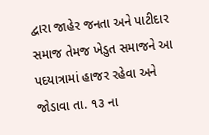દ્વારા જાહેર જનતા અને પાટીદાર સમાજ તેમજ ખેડુત સમાજને આ પદયાત્રામાં હાજર રહેવા અને જોડાવા તા. ૧૩ ના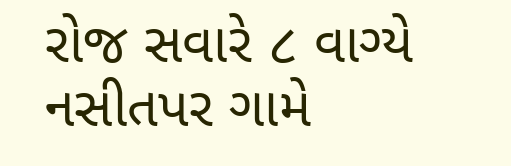રોજ સવારે ૮ વાગ્યે નસીતપર ગામે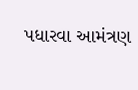પધારવા આમંત્રણ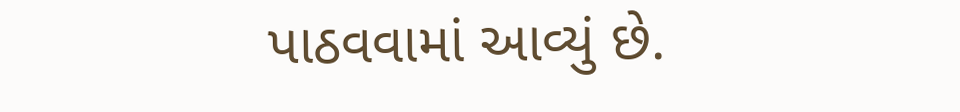પાઠવવામાં આવ્યું છે.